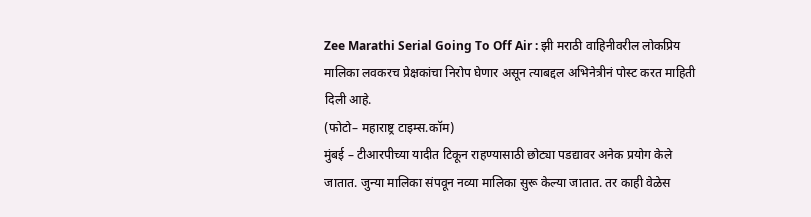Zee Marathi Serial Going To Off Air : झी मराठी वाहिनीवरील लोकप्रिय मालिका लवकरच प्रेक्षकांचा निरोप घेणार असून त्याबद्दल अभिनेत्रीनं पोस्ट करत माहिती दिली आहे.
(फोटो– महाराष्ट्र टाइम्स.कॉम)
मुंबई – टीआरपीच्या यादीत टिकून राहण्यासाठी छोट्या पडद्यावर अनेक प्रयोग केले जातात. जुन्या मालिका संपवून नव्या मालिका सुरू केल्या जातात. तर काही वेळेस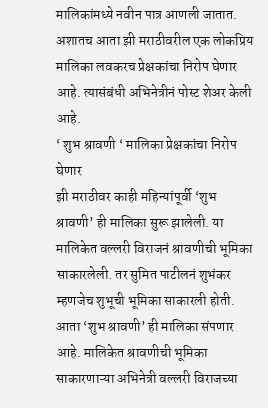मालिकांमध्ये नवीन पात्र आणली जातात. अशातच आता झी मराठीवरील एक लोकप्रिय मालिका लवकरच प्रेक्षकांचा निरोप घेणार आहे. त्यासंबंधी अभिनेत्रीनं पोस्ट शेअर केली आहे.
‘ शुभ श्रावणी ‘ मालिका प्रेक्षकांचा निरोप घेणार
झी मराठीवर काही महिन्यांपूर्वी ‘शुभ श्रावणी’ ही मालिका सुरू झालेली. या मालिकेत वल्लरी विराजनं श्रावणीची भूमिका साकारलेली. तर सुमित पाटीलनं शुभंकर म्हणजेच शुभूची भूमिका साकारली होती. आता ‘शुभ श्रावणी’ ही मालिका संपणार आहे. मालिकेत श्रावणीची भूमिका साकारणाऱ्या अभिनेत्री वल्लरी विराजच्या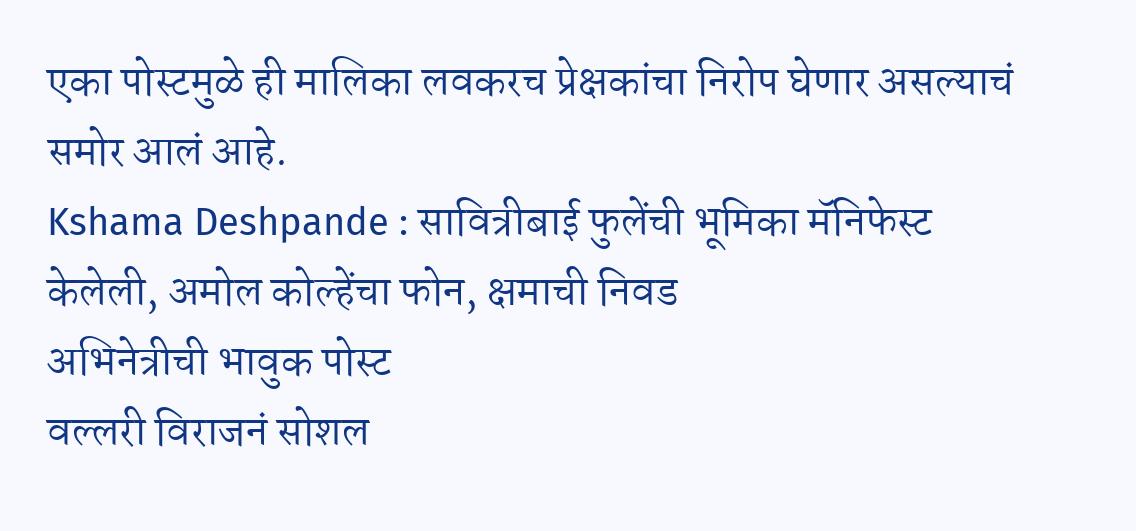एका पोस्टमुळे ही मालिका लवकरच प्रेक्षकांचा निरोप घेणार असल्याचं समोर आलं आहे.
Kshama Deshpande : सावित्रीबाई फुलेंची भूमिका मॅनिफेस्ट केलेली, अमोल कोल्हेंचा फोन, क्षमाची निवड
अभिनेत्रीची भावुक पोस्ट
वल्लरी विराजनं सोशल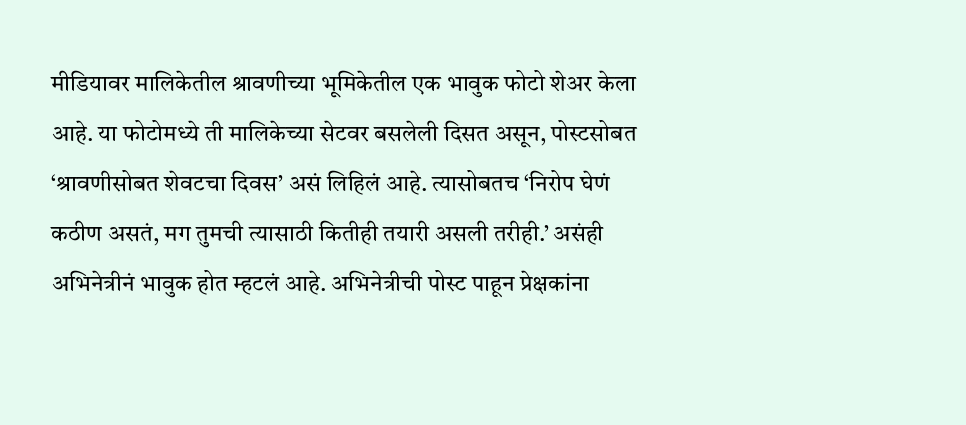मीडियावर मालिकेतील श्रावणीच्या भूमिकेतील एक भावुक फोटो शेअर केला आहे. या फोटोमध्ये ती मालिकेच्या सेटवर बसलेली दिसत असून, पोस्टसोबत ‘श्रावणीसोबत शेवटचा दिवस’ असं लिहिलं आहे. त्यासोबतच ‘निरोप घेणं कठीण असतं, मग तुमची त्यासाठी कितीही तयारी असली तरीही.’ असंही अभिनेत्रीनं भावुक होत म्हटलं आहे. अभिनेत्रीची पोस्ट पाहून प्रेक्षकांना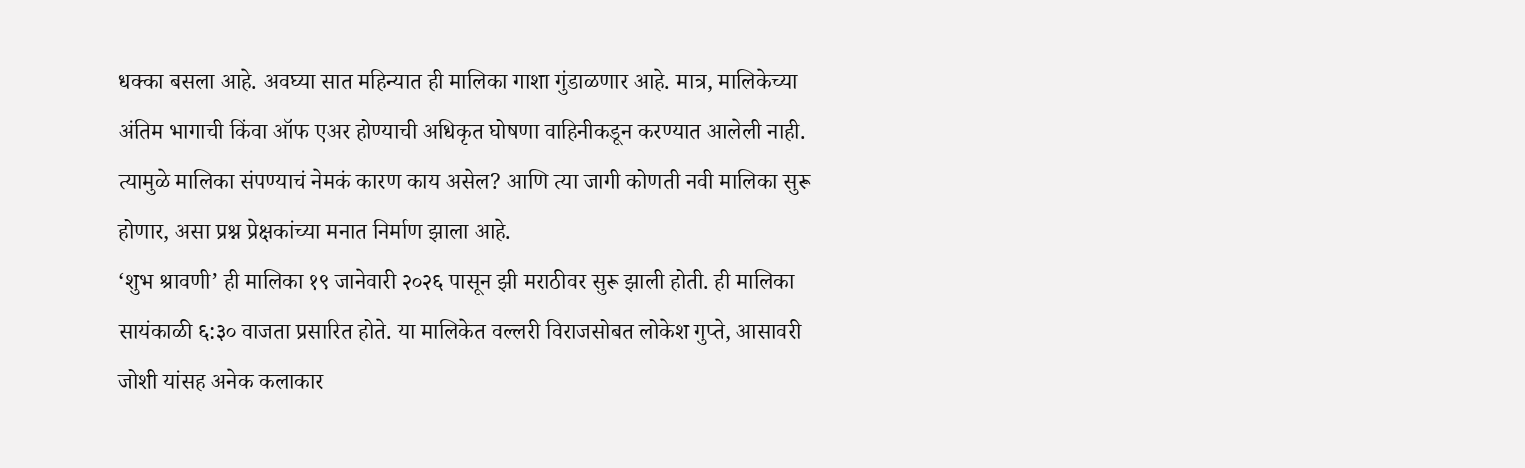धक्का बसला आहे. अवघ्या सात महिन्यात ही मालिका गाशा गुंडाळणार आहे. मात्र, मालिकेच्या अंतिम भागाची किंवा ऑफ एअर होण्याची अधिकृत घोषणा वाहिनीकडून करण्यात आलेली नाही. त्यामुळे मालिका संपण्याचं नेमकं कारण काय असेल? आणि त्या जागी कोणती नवी मालिका सुरू होणार, असा प्रश्न प्रेक्षकांच्या मनात निर्माण झाला आहे.
‘शुभ श्रावणी’ ही मालिका १९ जानेवारी २०२६ पासून झी मराठीवर सुरू झाली होती. ही मालिका सायंकाळी ६:३० वाजता प्रसारित होते. या मालिकेत वल्लरी विराजसोबत लोकेश गुप्ते, आसावरी जोशी यांसह अनेक कलाकार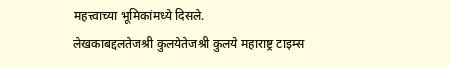महत्त्वाच्या भूमिकांमध्ये दिसले.
लेखकाबद्दलतेजश्री कुलयेतेजश्री कुलये महाराष्ट्र टाइम्स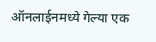ऑनलाईनमध्ये गेल्या एक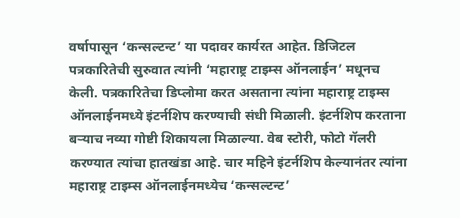वर्षापासून ‘कन्सल्टन्ट’ या पदावर कार्यरत आहेत. डिजिटल पत्रकारितेची सुरुवात त्यांनी ‘महाराष्ट्र टाइम्स ऑनलाईन’ मधूनच केली. पत्रकारितेचा डिप्लोमा करत असताना त्यांना महाराष्ट्र टाइम्स ऑनलाईनमध्ये इंटर्नशिप करण्याची संधी मिळाली. इंटर्नशिप करताना बऱ्याच नव्या गोष्टी शिकायला मिळाल्या. वेब स्टोरी, फोटो गॅलरी करण्यात त्यांचा हातखंडा आहे. चार महिने इंटर्नशिप केल्यानंतर त्यांना महाराष्ट्र टाइम्स ऑनलाईनमध्येच ‘कन्सल्टन्ट’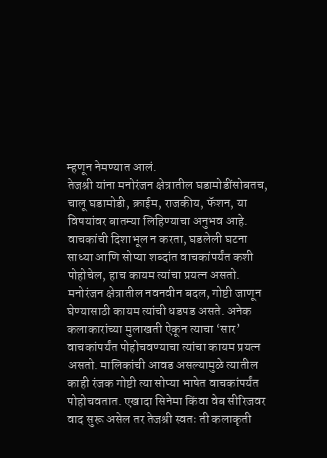म्हणून नेमण्यात आलं.
तेजश्री यांना मनोरंजन क्षेत्रातील घडामोडींसोबतच, चालू घडामोडी, क्राईम, राजकीय, फॅशन, या विषयांवर बातम्या लिहिण्याचा अनुभव आहे. वाचकांची दिशाभूल न करता, घडलेली घटना साध्या आणि सोप्या शब्दांत वाचकांपर्यंत कशी पोहोचेल, हाच कायम त्यांचा प्रयत्न असतो. मनोरंजन क्षेत्रातील नवनवीन बदल, गोष्टी जाणून घेण्यासाठी कायम त्यांची धडपड असते. अनेक कलाकारांच्या मुलाखती ऐकून त्याचा ‘सार’ वाचकांपर्यंत पोहोचवण्याचा त्यांचा कायम प्रयत्न असतो. मालिकांची आवड असल्यामुळे त्यातील काही रंजक गोष्टी त्या सोप्या भाषेत वाचकांपर्यंत पोहोचवतात. एखादा सिनेमा किंवा वेब सीरिजवर वाद सुरू असेल तर तेजश्री स्वतः ती कलाकृती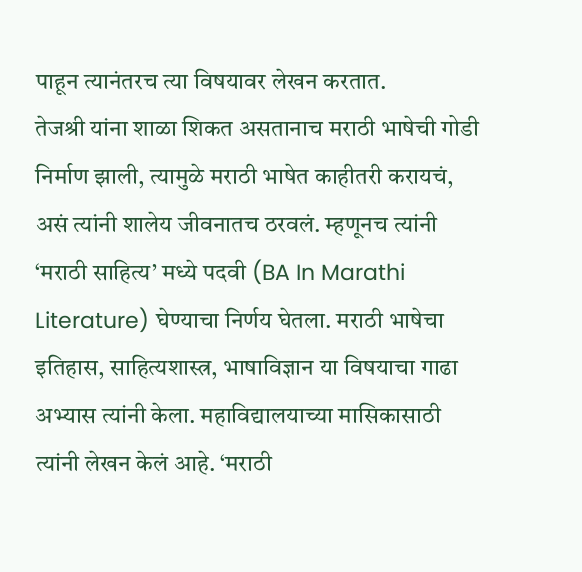पाहून त्यानंतरच त्या विषयावर लेखन करतात.
तेजश्री यांना शाळा शिकत असतानाच मराठी भाषेची गोडी निर्माण झाली, त्यामुळे मराठी भाषेत काहीतरी करायचं, असं त्यांनी शालेय जीवनातच ठरवलं. म्हणूनच त्यांनी ‘मराठी साहित्य’ मध्ये पदवी (BA In Marathi Literature) घेण्याचा निर्णय घेतला. मराठी भाषेचा इतिहास, साहित्यशास्त्र, भाषाविज्ञान या विषयाचा गाढा अभ्यास त्यांनी केला. महाविद्यालयाच्या मासिकासाठी त्यांनी लेखन केलं आहे. ‘मराठी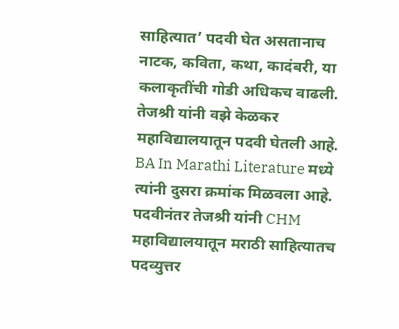साहित्यात’ पदवी घेत असतानाच नाटक, कविता, कथा, कादंबरी, या कलाकृतींची गोडी अधिकच वाढली. तेजश्री यांनी वझे केळकर महाविद्यालयातून पदवी घेतली आहे. BA In Marathi Literature मध्ये त्यांनी दुसरा क्रमांक मिळवला आहे. पदवीनंतर तेजश्री यांनी CHM महाविद्यालयातून मराठी साहित्यातच पदव्युत्तर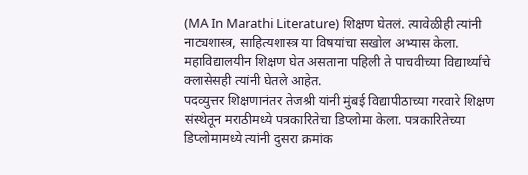(MA In Marathi Literature) शिक्षण घेतलं. त्यावेळीही त्यांनी नाट्यशास्त्र, साहित्यशास्त्र या विषयांचा सखोल अभ्यास केला. महाविद्यालयीन शिक्षण घेत असताना पहिली ते पाचवीच्या विद्यार्थ्यांचे क्लासेसही त्यांनी घेतले आहेत.
पदव्युत्तर शिक्षणानंतर तेजश्री यांनी मुंबई विद्यापीठाच्या गरवारे शिक्षण संस्थेतून मराठीमध्ये पत्रकारितेचा डिप्लोमा केला. पत्रकारितेच्या डिप्लोमामध्ये त्यांनी दुसरा क्रमांक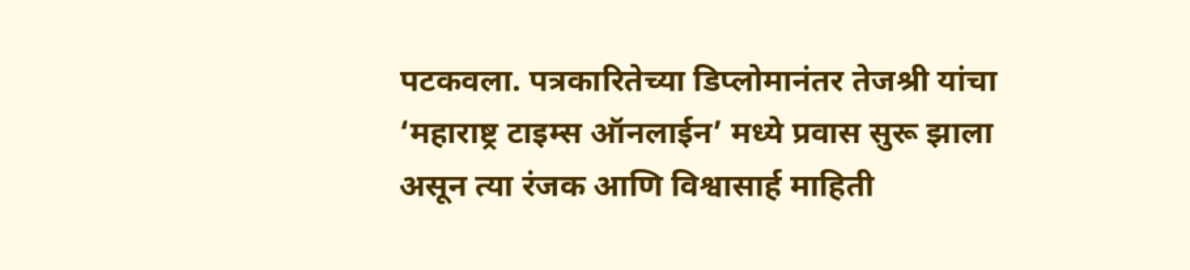पटकवला. पत्रकारितेच्या डिप्लोमानंतर तेजश्री यांचा ‘महाराष्ट्र टाइम्स ऑनलाईन’ मध्ये प्रवास सुरू झाला असून त्या रंजक आणि विश्वासार्ह माहिती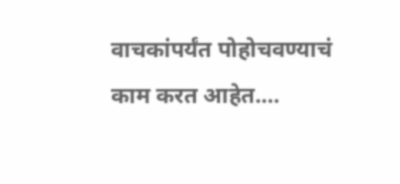वाचकांपर्यंत पोहोचवण्याचं काम करत आहेत.…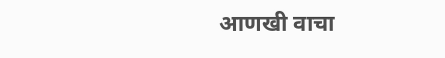आणखी वाचा